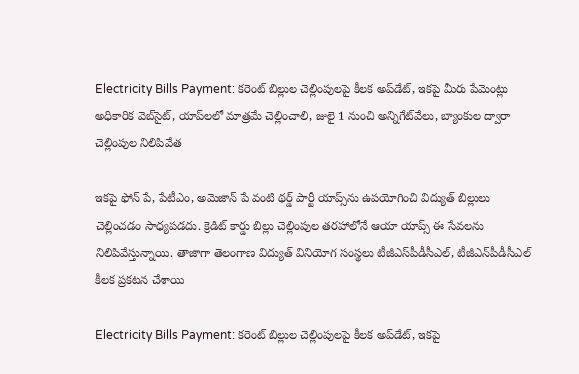Electricity Bills Payment: కరెంట్ బిల్లుల చెల్లింపులపై కీలక అప్‌డేట్, ఇకపై మీరు పేమెంట్లు అధికారిక వెబ్‌సైట్, యాప్‌లలో మాత్రమే చెల్లించాలి, జులై 1 నుంచి అన్నిగేట్‌వేలు, బ్యాంకుల ద్వారా చెల్లింపుల నిలిపివేత

ఇకపై ఫోన్‌ పే, పేటీఎం, అమెజాన్‌ పే వంటి థర్డ్‌ పార్టీ యాప్స్‌ను ఉపయోగించి విద్యుత్‌ బిల్లులు చెల్లించడం సాధ్యపడదు. క్రెడిట్‌ కార్డు బిల్లు చెల్లింపుల తరహాలోనే ఆయా యాప్స్‌ ఈ సేవలను నిలిపివేస్తున్నాయి. తాజాగా తెలంగాణ విద్యుత్ వినియోగ సంస్థలు టీజీఎస్‌పీడీసీఎల్, టీజీఎన్‌పీడీసీఎల్ కీలక ప్రకటన చేశాయి

Electricity Bills Payment: కరెంట్ బిల్లుల చెల్లింపులపై కీలక అప్‌డేట్, ఇకపై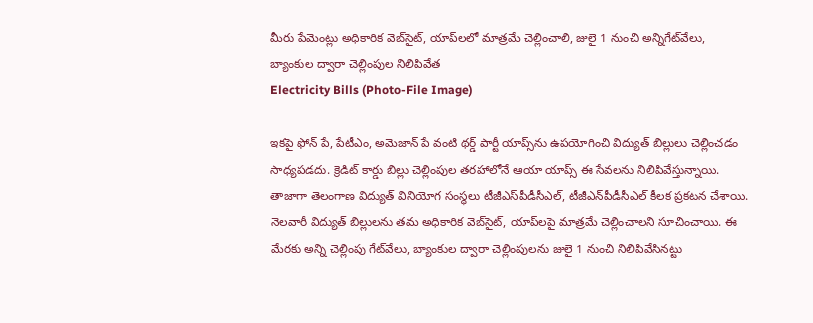మీరు పేమెంట్లు అధికారిక వెబ్‌సైట్, యాప్‌లలో మాత్రమే చెల్లించాలి, జులై 1 నుంచి అన్నిగేట్‌వేలు, బ్యాంకుల ద్వారా చెల్లింపుల నిలిపివేత
Electricity Bills (Photo-File Image)

ఇకపై ఫోన్‌ పే, పేటీఎం, అమెజాన్‌ పే వంటి థర్డ్‌ పార్టీ యాప్స్‌ను ఉపయోగించి విద్యుత్‌ బిల్లులు చెల్లించడం సాధ్యపడదు. క్రెడిట్‌ కార్డు బిల్లు చెల్లింపుల తరహాలోనే ఆయా యాప్స్‌ ఈ సేవలను నిలిపివేస్తున్నాయి. తాజాగా తెలంగాణ విద్యుత్ వినియోగ సంస్థలు టీజీఎస్‌పీడీసీఎల్, టీజీఎన్‌పీడీసీఎల్ కీలక ప్రకటన చేశాయి. నెలవారీ విద్యుత్ బిల్లులను తమ అధికారిక వెబ్‌సైట్, యాప్‌లపై మాత్రమే చెల్లించాలని సూచించాయి. ఈ మేరకు అన్ని చెల్లింపు గేట్‌వేలు, బ్యాంకుల ద్వారా చెల్లింపులను జులై 1 నుంచి నిలిపివేసినట్టు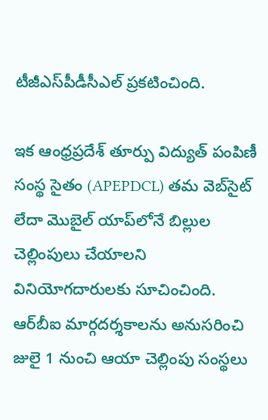టీజీఎస్‌పీడీసీఎల్ ప్రకటించింది.

ఇక ఆంధ్రప్రదేశ్‌ తూర్పు విద్యుత్‌ పంపిణీ సంస్థ సైతం (APEPDCL) తమ వెబ్‌సైట్‌ లేదా మొబైల్‌ యాప్‌లోనే బిల్లుల చెల్లింపులు చేయాలని వినియోగదారులకు సూచించింది. ఆర్‌బీఐ మార్గదర్శకాలను అనుసరించి జులై 1 నుంచి ఆయా చెల్లింపు సంస్థలు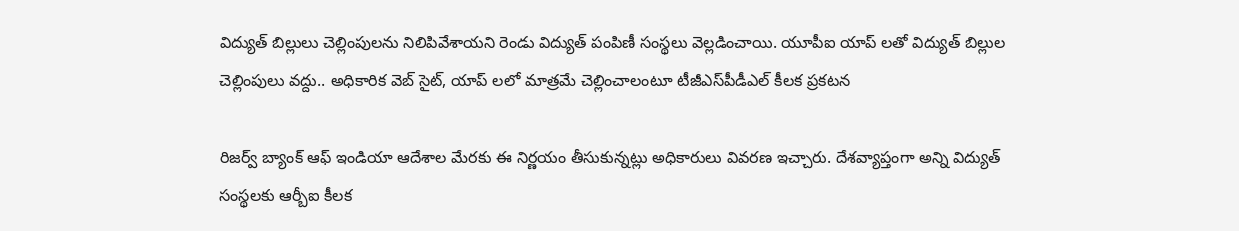విద్యుత్‌ బిల్లులు చెల్లింపులను నిలిపివేశాయని రెండు విద్యుత్‌ పంపిణీ సంస్థలు వెల్లడించాయి. యూపీఐ యాప్‌ లతో విద్యుత్ బిల్లుల చెల్లింపులు వద్దు.. అధికారిక వెబ్‌ సైట్, యాప్‌ లలో మాత్రమే చెల్లించాలంటూ టీజీఎస్‌పీడీఎల్ కీలక ప్రకటన

రిజర్వ్ బ్యాంక్ ఆఫ్ ఇండియా ఆదేశాల మేరకు ఈ నిర్ణయం తీసుకున్నట్లు అధికారులు వివరణ ఇచ్చారు. దేశవ్యాప్తంగా అన్ని విద్యుత్ సంస్థలకు ఆర్బీఐ కీలక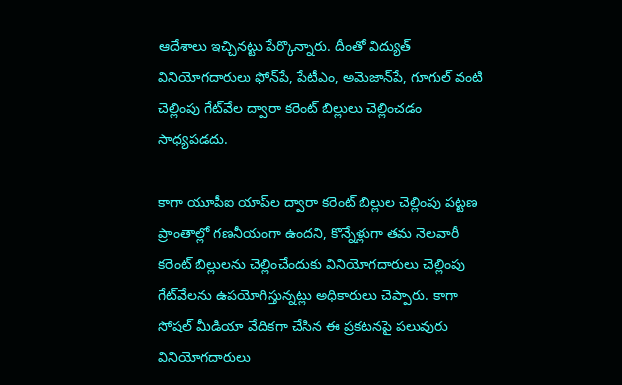ఆదేశాలు ఇచ్చినట్టు పేర్కొన్నారు. దీంతో విద్యుత్ వినియోగదారులు ఫోన్‌పే, పేటీఎం, అమెజాన్‌పే, గూగుల్‌ వంటి చెల్లింపు గేట్‌వేల ద్వారా కరెంట్ బిల్లులు చెల్లించడం సాధ్యపడదు.

కాగా యూపీఐ యాప్‌ల ద్వారా కరెంట్ బిల్లుల చెల్లింపు పట్టణ ప్రాంతాల్లో గణనీయంగా ఉందని, కొన్నేళ్లుగా తమ నెలవారీ కరెంట్ బిల్లులను చెల్లించేందుకు వినియోగదారులు చెల్లింపు గేట్‌వేలను ఉపయోగిస్తున్నట్లు అధికారులు చెప్పారు. కాగా సోషల్ మీడియా వేదికగా చేసిన ఈ ప్రకటనపై పలువురు వినియోగదారులు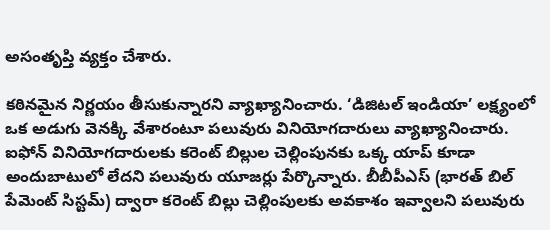అసంతృప్తి వ్యక్తం చేశారు.

కఠినమైన నిర్ణయం తీసుకున్నారని వ్యాఖ్యానించారు. ‘డిజిటల్ ఇండియా’ లక్ష్యంలో ఒక అడుగు వెనక్కి వేశారంటూ పలువురు వినియోగదారులు వ్యాఖ్యానించారు. ఐఫోన్ వినియోగదారులకు కరెంట్ బిల్లుల చెల్లింపునకు ఒక్క యాప్ కూడా అందుబాటులో లేదని పలువురు యూజర్లు పేర్కొన్నారు. బీబీపీఎస్ (భారత్ బిల్ పేమెంట్ సిస్టమ్) ద్వారా కరెంట్ బిల్లు చెల్లింపులకు అవకాశం ఇవ్వాలని పలువురు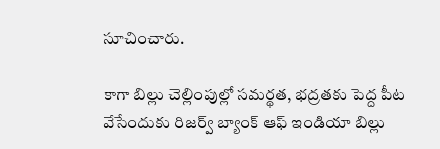సూచించారు.

కాగా బిల్లు చెల్లింపుల్లో సమర్థత, భద్రతకు పెద్ద పీట వేసేందుకు రిజర్వ్‌ బ్యాంక్‌ ఆఫ్‌ ఇండియా బిల్లు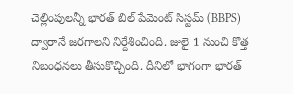చెల్లింపులన్నీ భారత్‌ బిల్‌ పేమెంట్‌ సిస్టమ్‌ (BBPS) ద్వారానే జరగాలని నిర్దేశించింది. జులై 1 నుంచి కొత్త నిబంధనలు తీసుకొచ్చింది. దీనిలో భాగంగా భారత్‌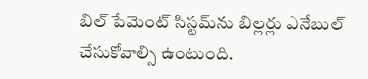బిల్‌ పేమెంట్‌ సిస్టమ్‌ను బిల్లర్లు ఎనేబుల్‌ చేసుకోవాల్సి ఉంటుంది.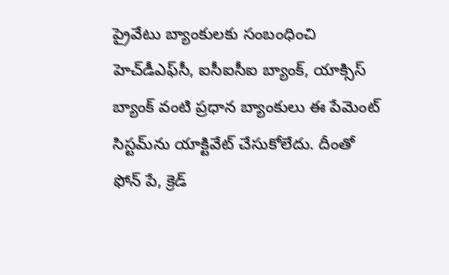ప్రైవేటు బ్యాంకులకు సంబంధించి హెచ్‌డీఎఫ్‌సీ, ఐసీఐసీఐ బ్యాంక్‌, యాక్సిస్‌ బ్యాంక్‌ వంటి ప్రధాన బ్యాంకులు ఈ పేమెంట్‌ సిస్టమ్‌ను యాక్టివేట్‌ చేసుకోలేదు. దీంతో ఫోన్ పే, క్రెడ్‌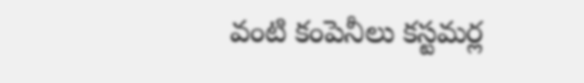వంటి కంపెనీలు కస్టమర్ల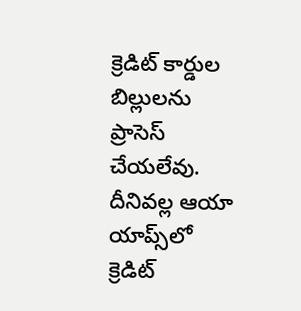క్రెడిట్‌ కార్డుల బిల్లులను ప్రాసెస్‌ చేయలేవు. దీనివల్ల ఆయా యాప్స్‌లో క్రెడిట్‌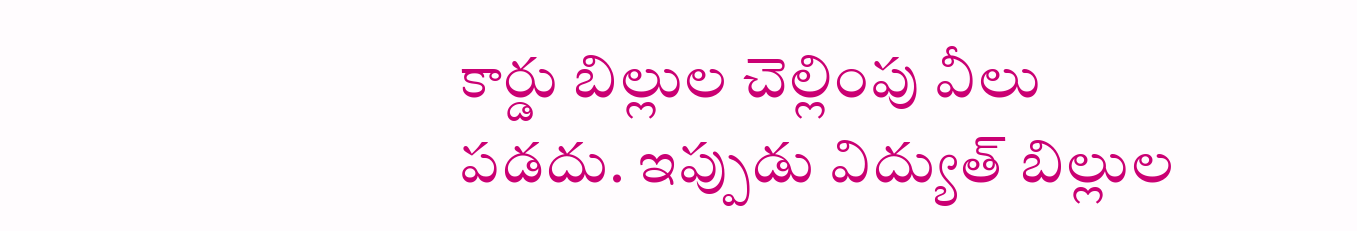కార్డు బిల్లుల చెల్లింపు వీలు పడదు. ఇప్పుడు విద్యుత్‌ బిల్లుల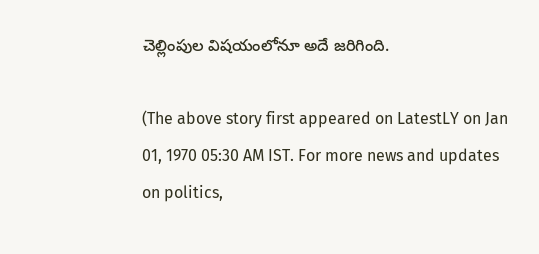చెల్లింపుల విషయంలోనూ అదే జరిగింది.

(The above story first appeared on LatestLY on Jan 01, 1970 05:30 AM IST. For more news and updates on politics,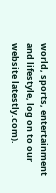world, sports, entertainment and lifestyle, log on to our website latestly.com).